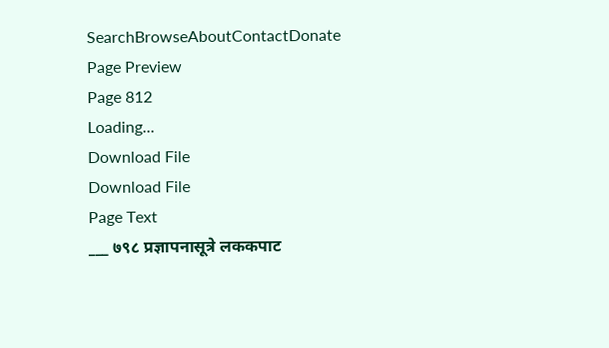SearchBrowseAboutContactDonate
Page Preview
Page 812
Loading...
Download File
Download File
Page Text
___ ७९८ प्रज्ञापनासूत्रे लककपाट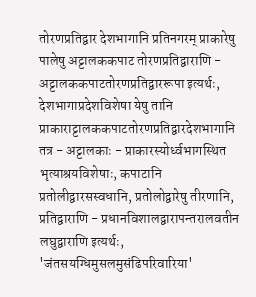तोरणप्रतिद्वार देशभागानि प्रतिनगरम् प्राकारेषु पालेषु अट्टालककपाट तोरणप्रतिद्वाराणि - अट्टालककपाटतोरणप्रतिद्वाररूपा इत्यर्थः, देशभागाप्रदेशविशेषा येषु तानि प्राकाराट्टालककपाटतोरणप्रतिद्वारदेशभागानि तत्र - अट्टालकाः - प्राकारस्योर्ध्वभागस्थित भृत्याश्रयविशेषाः, कपाटानि प्रतोलीद्वारसस्वधानि, प्रतोलोद्वारेषु तीरणानि, प्रतिद्वाराणि - प्रधानविशालद्वारापन्तरालवतीन लघुद्वाराणि इत्यर्थः, 'जंतसयग्धिमुसलमुसंढिपरिवारिया'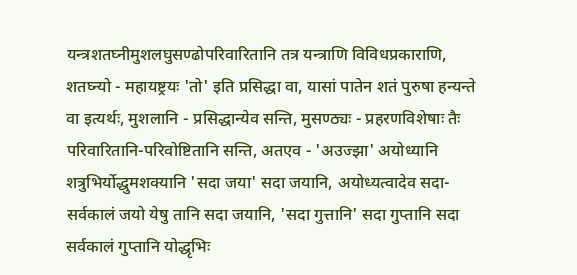यन्त्रशतघ्नीमुशलघुसण्ढोपरिवारितानि तत्र यन्त्राणि विविधप्रकाराणि, शतघ्न्यो - महायष्ट्रयः 'तो' इति प्रसिद्धा वा, यासां पातेन शतं पुरुषा हन्यन्ते वा इत्यर्थः, मुशलानि - प्रसिद्धान्येव सन्ति, मुसण्ठ्यः - प्रहरणविशेषाः तैः परिवारितानि-परिवोष्टितानि सन्ति, अतएव - 'अउज्झा' अयोध्यानि शत्रुभिर्योद्धुमशक्यानि 'सदा जया' सदा जयानि, अयोध्यत्वादेव सदा-सर्वकालं जयो येषु तानि सदा जयानि, 'सदा गुत्तानि' सदा गुप्तानि सदा सर्वकालं गुप्तानि योद्धृभिः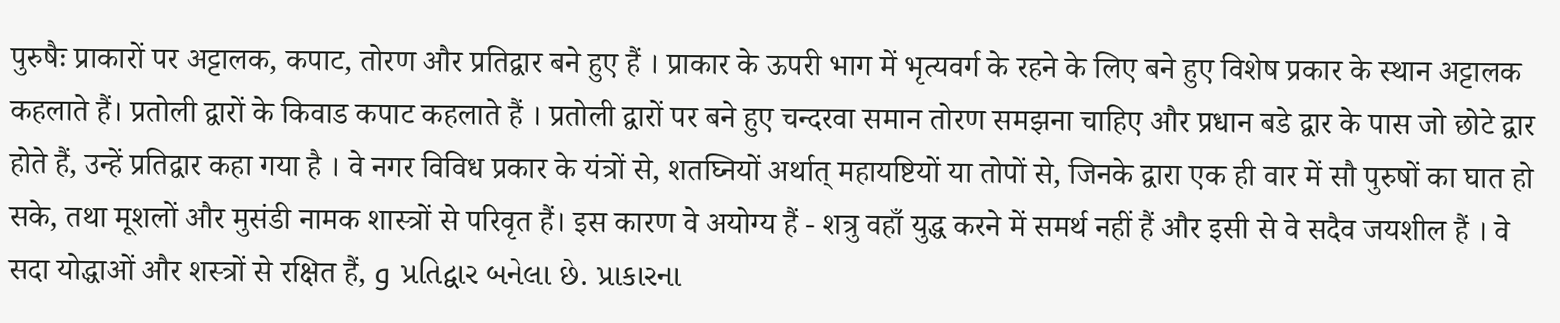पुरुषैः प्राकारों पर अट्टालक, कपाट, तोरण और प्रतिद्वार बने हुए हैं । प्राकार के ऊपरी भाग में भृत्यवर्ग के रहने के लिए बने हुए विशेष प्रकार के स्थान अट्टालक कहलाते हैं। प्रतोली द्वारों के किवाड कपाट कहलाते हैं । प्रतोली द्वारों पर बने हुए चन्दरवा समान तोरण समझना चाहिए और प्रधान बडे द्वार के पास जो छोटे द्वार होते हैं, उन्हें प्रतिद्वार कहा गया है । वे नगर विविध प्रकार के यंत्रों से, शतघ्नियों अर्थात् महायष्टियों या तोपों से, जिनके द्वारा एक ही वार में सौ पुरुषों का घात हो सके, तथा मूशलों और मुसंडी नामक शास्त्रों से परिवृत हैं। इस कारण वे अयोग्य हैं - शत्रु वहाँ युद्ध करने में समर्थ नहीं हैं और इसी से वे सदैव जयशील हैं । वे सदा योद्धाओं और शस्त्रों से रक्षित हैं, و પ્રતિદ્વાર બનેલા છે. પ્રાકારના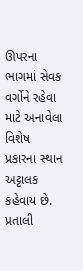ઊપરના ભાગમાં સેવક વર્ગોને રહેવા માટે અનાવેલા વિશેષ પ્રકારના સ્થાન અટ્ટાલક કહેવાય છે. પ્રતાલી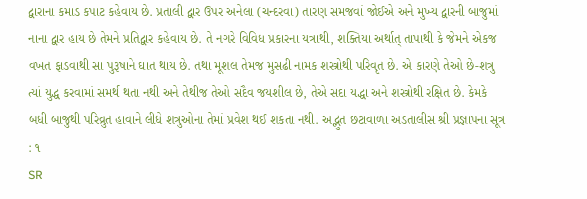દ્વારાના કમાડ કપાટ કહેવાય છે. પ્રતાલી દ્વાર ઉપર અનેલા (ચન્દરવા) તારણ સમજવાં જોઈએ અને મુખ્ય દ્વારની બાજુમાં નાના દ્વાર હાય છે તેમને પ્રતિદ્વાર કહેવાય છે. તે નગરે વિવિધ પ્રકારના યત્રાથી, શક્તિયા અર્થાત્ તાપાથી કે જેમને એકજ વખત ફાડવાથી સા પુરૂષાને ઘાત થાય છે. તથા મૂશલ તેમજ મુસઢી નામક શસ્ત્રોથી પરિવૃત છે. એ કારણે તેઓ છે-શત્રુ ત્યાં યુદ્ધ કરવામાં સમર્થ થતા નથી અને તેથીજ તેઓ સદૈવ જયશીલ છે, તેએ સદા યદ્ધા અને શસ્ત્રોથી રક્ષિત છે. કેમકે બધી બાજુથી પરિવ્રુત હાવાને લીધે શત્રુઓના તેમાં પ્રવેશ થઈ શકતા નથી. અદ્ભુત છટાવાળા અડતાલીસ શ્રી પ્રજ્ઞાપના સૂત્ર : ૧
SR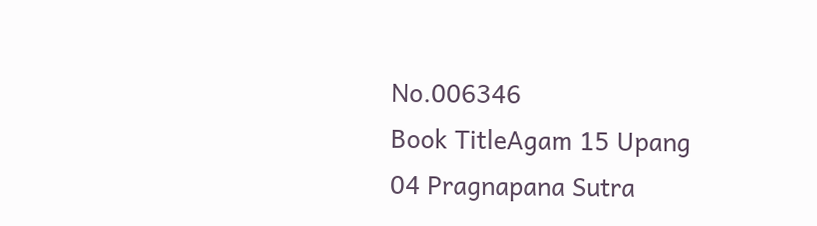No.006346
Book TitleAgam 15 Upang 04 Pragnapana Sutra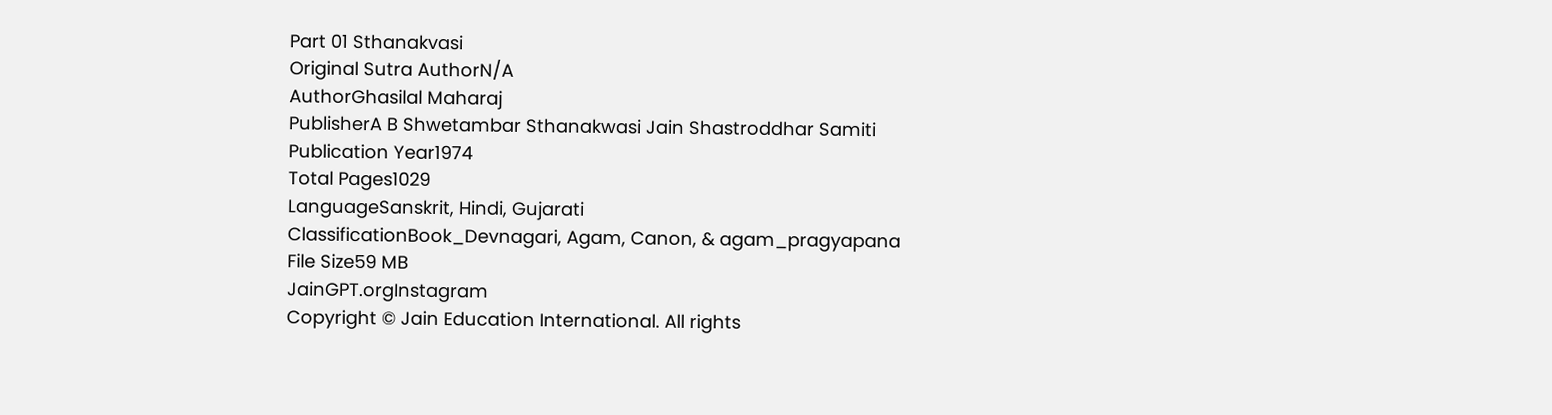Part 01 Sthanakvasi
Original Sutra AuthorN/A
AuthorGhasilal Maharaj
PublisherA B Shwetambar Sthanakwasi Jain Shastroddhar Samiti
Publication Year1974
Total Pages1029
LanguageSanskrit, Hindi, Gujarati
ClassificationBook_Devnagari, Agam, Canon, & agam_pragyapana
File Size59 MB
JainGPT.orgInstagram
Copyright © Jain Education International. All rights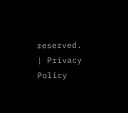reserved. | Privacy Policy